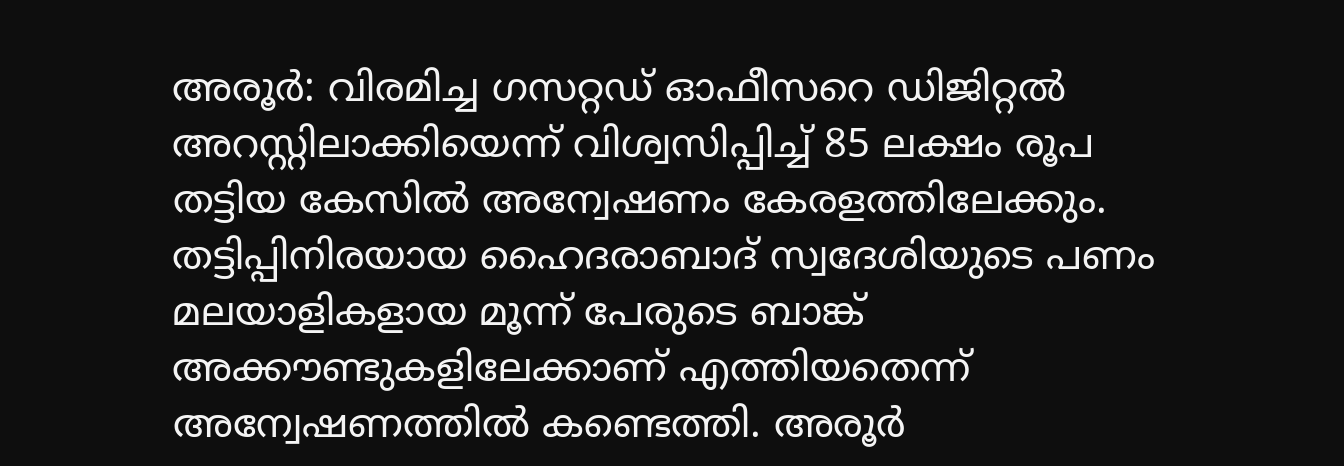അരൂർ: വിരമിച്ച ഗസറ്റഡ് ഓഫീസറെ ഡിജിറ്റൽ അറസ്റ്റിലാക്കിയെന്ന് വിശ്വസിപ്പിച്ച് 85 ലക്ഷം രൂപ തട്ടിയ കേസിൽ അന്വേഷണം കേരളത്തിലേക്കും. തട്ടിപ്പിനിരയായ ഹൈദരാബാദ് സ്വദേശിയുടെ പണം മലയാളികളായ മൂന്ന് പേരുടെ ബാങ്ക് അക്കൗണ്ടുകളിലേക്കാണ് എത്തിയതെന്ന് അന്വേഷണത്തിൽ കണ്ടെത്തി. അരൂർ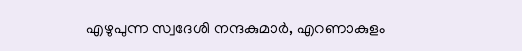എഴുപുന്ന സ്വദേശി നന്ദകുമാർ, എറണാകുളം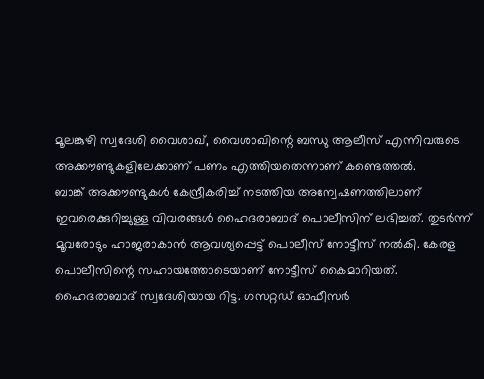മൂലങ്കുഴി സ്വദേശി വൈശാഖ്, വൈശാഖിന്റെ ബന്ധു ആലീസ് എന്നിവരുടെ അക്കൗണ്ടുകളിലേക്കാണ് പണം എത്തിയതെന്നാണ് കണ്ടെത്തൽ.
ബാങ്ക് അക്കൗണ്ടുകൾ കേന്ദ്രീകരിച്ച് നടത്തിയ അന്വേഷണത്തിലാണ് ഇവരെക്കുറിച്ചുള്ള വിവരങ്ങൾ ഹൈദരാബാദ് പൊലീസിന് ലഭിച്ചത്. തുടർന്ന് മൂവരോടും ഹാജരാകാൻ ആവശ്യപ്പെട്ട് പൊലീസ് നോട്ടീസ് നൽകി. കേരള പൊലീസിന്റെ സഹായത്തോടെയാണ് നോട്ടീസ് കൈമാറിയത്. ഹൈദരാബാദ് സ്വദേശിയായ റിട്ട. ഗസറ്റഡ് ഓഫീസർ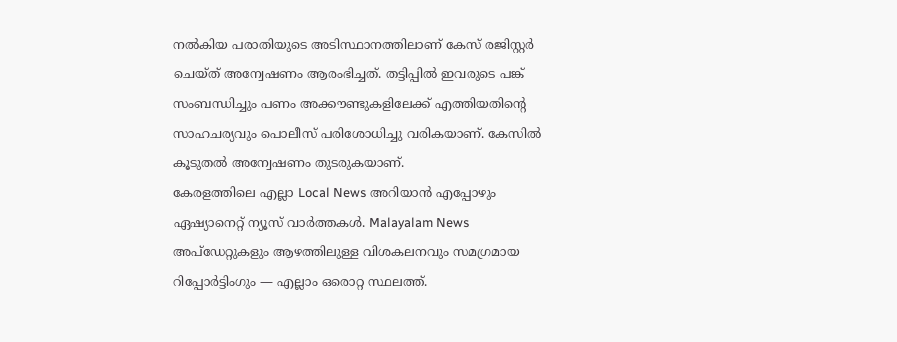നൽകിയ പരാതിയുടെ അടിസ്ഥാനത്തിലാണ് കേസ് രജിസ്റ്റർ ചെയ്ത് അന്വേഷണം ആരംഭിച്ചത്. തട്ടിപ്പിൽ ഇവരുടെ പങ്ക് സംബന്ധിച്ചും പണം അക്കൗണ്ടുകളിലേക്ക് എത്തിയതിന്റെ സാഹചര്യവും പൊലീസ് പരിശോധിച്ചു വരികയാണ്. കേസിൽ കൂടുതൽ അന്വേഷണം തുടരുകയാണ്.
കേരളത്തിലെ എല്ലാ Local News അറിയാൻ എപ്പോഴും ഏഷ്യാനെറ്റ് ന്യൂസ് വാർത്തകൾ. Malayalam News അപ്ഡേറ്റുകളും ആഴത്തിലുള്ള വിശകലനവും സമഗ്രമായ റിപ്പോർട്ടിംഗും — എല്ലാം ഒരൊറ്റ സ്ഥലത്ത്.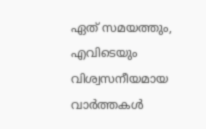ഏത് സമയത്തും, എവിടെയും വിശ്വസനീയമായ വാർത്തകൾ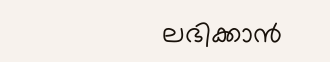ലഭിക്കാൻ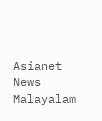Asianet News Malayalam